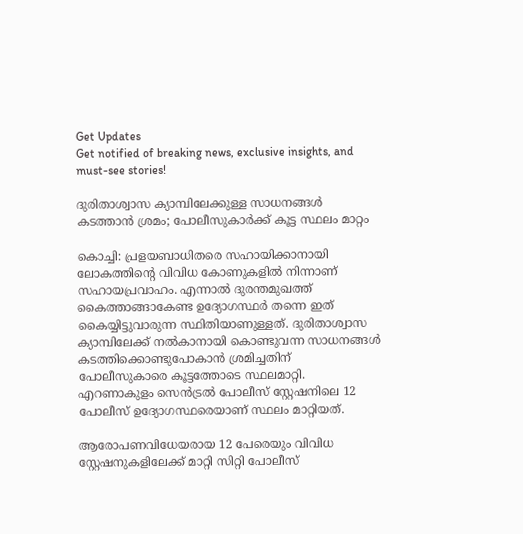Get Updates
Get notified of breaking news, exclusive insights, and must-see stories!

ദുരിതാശ്വാസ ക്യാമ്പിലേക്കുള്ള സാധനങ്ങൾ കടത്താൻ ശ്രമം; പോലീസുകാർക്ക് കൂട്ട സ്ഥലം മാറ്റം

കൊച്ചി: പ്രളയബാധിതരെ സഹായിക്കാനായി ലോകത്തിന്റെ വിവിധ കോണുകളിൽ നിന്നാണ് സഹായപ്രവാഹം. എന്നാൽ ദുരന്തമുഖത്ത് കൈത്താങ്ങാകേണ്ട ഉദ്യോഗസ്ഥർ തന്നെ ഇത് കൈയ്യിട്ടുവാരുന്ന സ്ഥിതിയാണുള്ളത്. ദുരിതാശ്വാസ ക്യാമ്പിലേക്ക് നൽകാനായി കൊണ്ടുവന്ന സാധനങ്ങൾ കടത്തിക്കൊണ്ടുപോകാൻ ശ്രമിച്ചതിന് പോലീസുകാരെ കൂട്ടത്തോടെ സ്ഥലമാറ്റി. എറണാകുളം സെൻ‌ട്രൽ പോലീസ് സ്റ്റേഷനിലെ 12 പോലീസ് ഉദ്യോഗസ്ഥരെയാണ് സ്ഥലം മാറ്റിയത്.

ആരോപണവിധേയരായ 12 പേരെയും വിവിധ സ്റ്റേഷനുകളിലേക്ക് മാറ്റി സിറ്റി പോലീസ്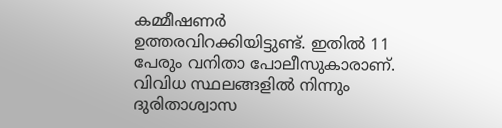കമ്മീഷണർ ഉത്തരവിറക്കിയിട്ടുണ്ട്. ഇതിൽ 11 പേരും വനിതാ പോലീസുകാരാണ്. വിവിധ സ്ഥലങ്ങളിൽ നിന്നും ദുരിതാശ്വാസ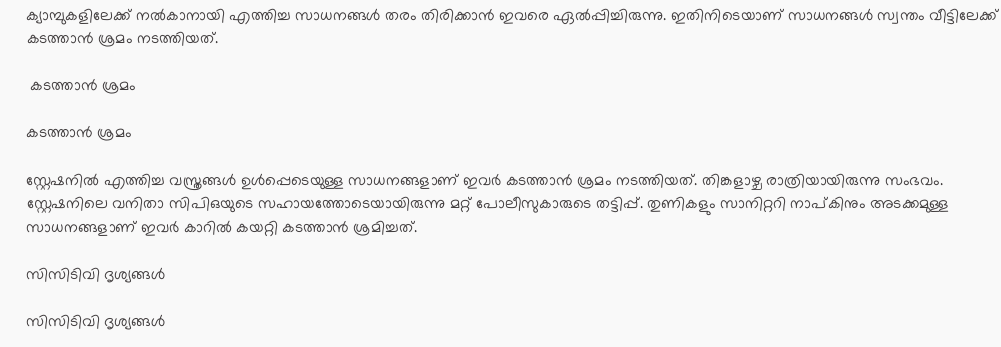ക്യാമ്പുകളിലേക്ക് നൽകാനായി എത്തിച്ച സാധനങ്ങൾ തരം തിരിക്കാൻ ഇവരെ ഏൽപ്പിച്ചിരുന്നു. ഇതിനിടെയാണ് സാധനങ്ങൾ സ്വന്തം വീട്ടിലേക്ക് കടത്താൻ ശ്രമം നടത്തിയത്.

 കടത്താൻ ശ്രമം

കടത്താൻ ശ്രമം

സ്റ്റേഷനിൽ എത്തിച്ച വസ്ത്രങ്ങൾ ഉൾപ്പെടെയുള്ള സാധനങ്ങളാണ് ഇവർ കടത്താൻ ശ്രമം നടത്തിയത്. തിങ്കളാഴ്ച രാത്രിയായിരുന്നു സംഭവം. സ്റ്റേഷനിലെ വനിതാ സിപിഒയുടെ സഹായത്തോടെയായിരുന്നു മറ്റ് പോലീസുകാരുടെ തട്ടിപ്പ്. തുണികളും സാനിറ്ററി നാപ്കിനും അടക്കമുള്ള സാധനങ്ങളാണ് ഇവർ കാറിൽ കയറ്റി കടത്താൻ ശ്രമിച്ചത്.

സിസിടിവി ദൃശ്യങ്ങൾ

സിസിടിവി ദൃശ്യങ്ങൾ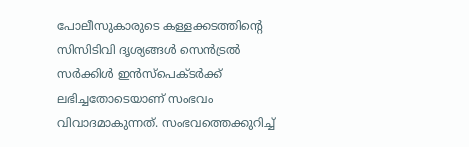പോലീസുകാരുടെ കള്ളക്കടത്തിന്റെ സിസിടിവി ദൃശ്യങ്ങൾ സെൻട്രൽ സർക്കിൾ ഇൻസ്പെക്ടർക്ക് ലഭിച്ചതോടെയാണ് സംഭവം വിവാദമാകുന്നത്. സംഭവത്തെക്കുറിച്ച്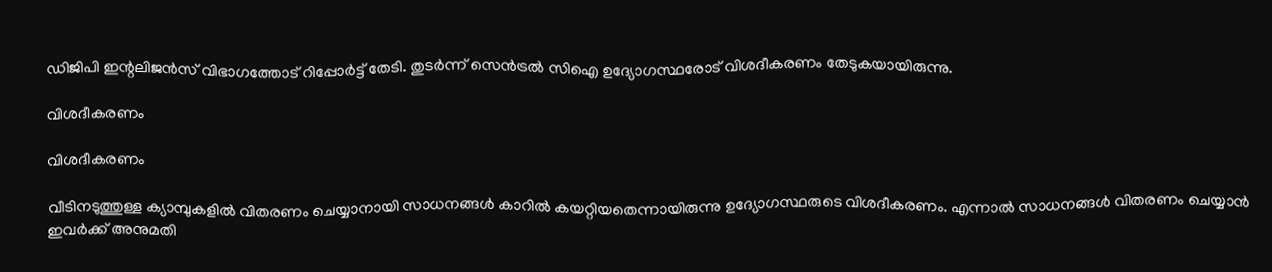ഡിജിപി ഇന്റലിജൻസ് വിഭാഗത്തോട് റിപ്പോർട്ട് തേടി. തുടർന്ന് സെൻട്രൽ സിഐ ഉദ്യോഗസ്ഥരോട് വിശദീകരണം തേടുകയായിരുന്നു.

വിശദീകരണം

വിശദീകരണം

വീടിനടുത്തുള്ള ക്യാമ്പുകളിൽ വിതരണം ചെയ്യാനായി സാധനങ്ങൾ കാറിൽ കയറ്റിയതെന്നായിരുന്നു ഉദ്യോഗസ്ഥരുടെ വിശദീകരണം. എന്നാൽ സാധനങ്ങൾ വിതരണം ചെയ്യാൻ ഇവർക്ക് അനുമതി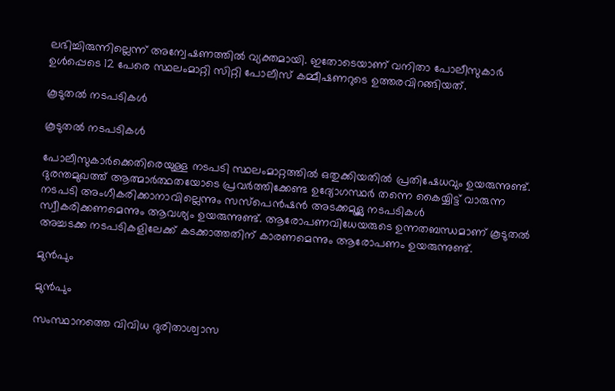ലഭിച്ചിരുന്നില്ലെന്ന് അന്വേഷണത്തിൽ വ്യക്തമായി. ഇതോടെയാണ് വനിതാ പോലീസുകാർ ഉൾപ്പെടെ 12 പേരെ സ്ഥലംമാറ്റി സിറ്റി പോലീസ് കമ്മീഷണറുടെ ഉത്തരവിറങ്ങിയത്.

കൂടുതൽ നടപടികൾ

കൂടുതൽ നടപടികൾ

പോലീസുകാർക്കെതിരെയുള്ള നടപടി സ്ഥലംമാറ്റത്തിൽ ഒതുക്കിയതിൽ പ്രതിഷേധവും ഉയരുന്നുണ്ട്. ദുരന്തമുഖത്ത് ആത്മാർത്ഥതയോടെ പ്രവർത്തിക്കേണ്ട ഉദ്യോഗസ്ഥർ തന്നെ കൈയ്യിട്ട് വാരുന്ന നടപടി അംഗീകരിക്കാനാവില്ലെന്നും സസ്പെൻഷൻ അടക്കമുള്ല നടപടികൾ സ്വീകരിക്കണമെന്നും ആവശ്യം ഉയരുന്നുണ്ട്. ആരോപണവിധേയരുടെ ഉന്നതബന്ധമാണ് കൂടുതൽ അച്ചടക്ക നടപടികളിലേക്ക് കടക്കാത്തതിന് കാരണമെന്നും ആരോപണം ഉയരുന്നുണ്ട്.

മുൻപും

മുൻപും

സംസ്ഥാനത്തെ വിവിധ ദുരിതാശ്വാസ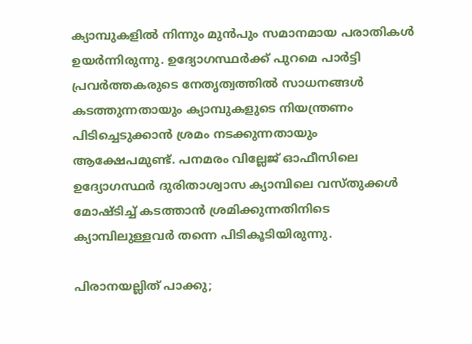ക്യാമ്പുകളിൽ നിന്നും മുൻപും സമാനമായ പരാതികൾ ഉയർന്നിരുന്നു. ഉദ്യോഗസ്ഥർക്ക് പുറമെ പാർട്ടി പ്രവർത്തകരുടെ നേതൃത്വത്തിൽ സാധനങ്ങൾ കടത്തുന്നതായും ക്യാമ്പുകളുടെ നിയന്ത്രണം പിടിച്ചെടുക്കാൻ ശ്രമം നടക്കുന്നതായും ആക്ഷേപമുണ്ട്. പനമരം വില്ലേജ് ഓഫീസിലെ ഉദ്യോഗസ്ഥർ ദുരിതാശ്വാസ ക്യാമ്പിലെ വസ്തുക്കൾ മോഷ്ടിച്ച് കടത്താൻ ശ്രമിക്കുന്നതിനിടെ ക്യാമ്പിലുള്ളവർ തന്നെ പിടികൂടിയിരുന്നു.

പിരാനയല്ലിത് പാക്കു;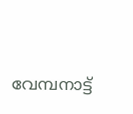വേമ്പനാട്ട്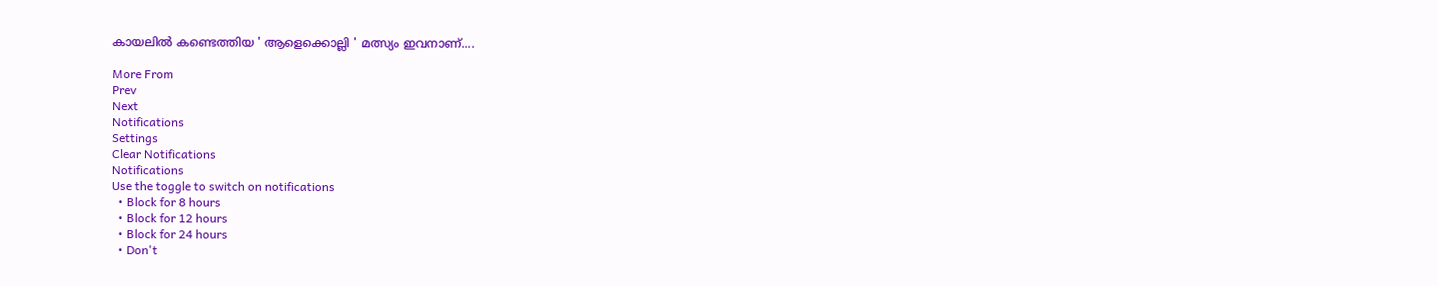കായലിൽ കണ്ടെത്തിയ ' ആളെക്കൊല്ലി ' മത്സ്യം ഇവനാണ്....

More From
Prev
Next
Notifications
Settings
Clear Notifications
Notifications
Use the toggle to switch on notifications
  • Block for 8 hours
  • Block for 12 hours
  • Block for 24 hours
  • Don't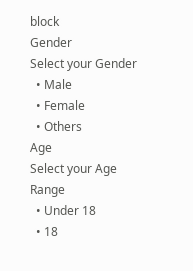block
Gender
Select your Gender
  • Male
  • Female
  • Others
Age
Select your Age Range
  • Under 18
  • 18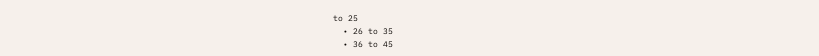to 25
  • 26 to 35
  • 36 to 45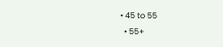• 45 to 55
  • 55+